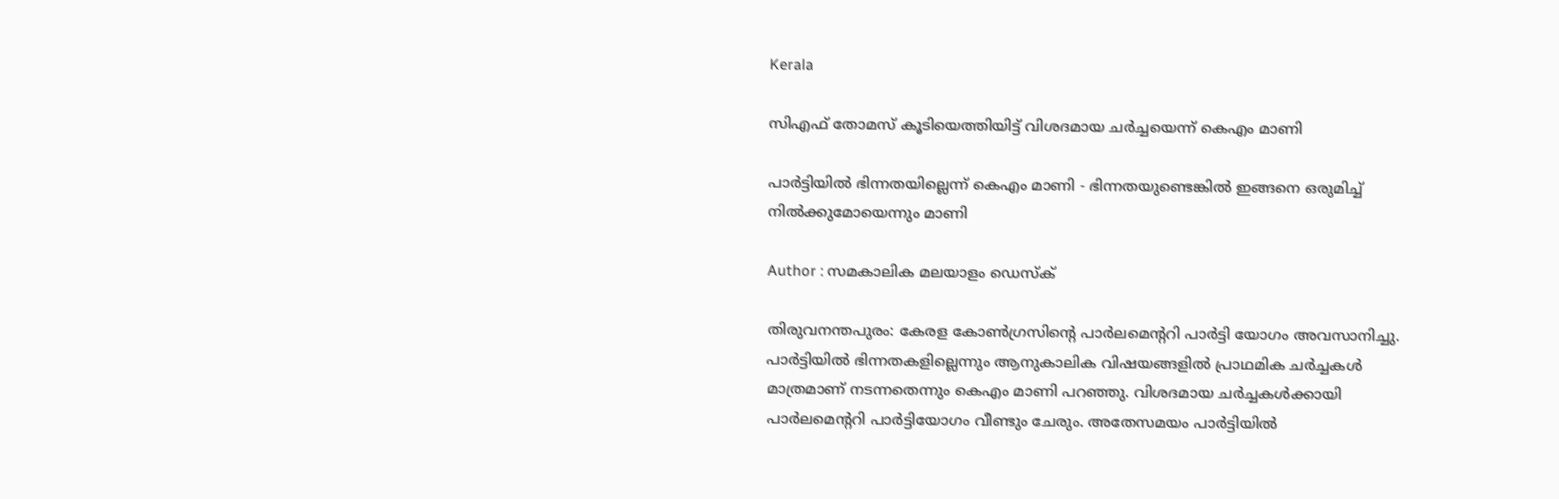Kerala

സിഎഫ് തോമസ് കൂടിയെത്തിയിട്ട് വിശദമായ ചര്‍ച്ചയെന്ന് കെഎം മാണി

പാര്‍ട്ടിയില്‍ ഭിന്നതയില്ലെന്ന് കെഎം മാണി - ഭിന്നതയുണ്ടെങ്കില്‍ ഇങ്ങനെ ഒരുമിച്ച് നില്‍ക്കുമോയെന്നും മാണി

Author : സമകാലിക മലയാളം ഡെസ്ക്

തിരുവനന്തപുരം: കേരള കോണ്‍ഗ്രസിന്റെ പാര്‍ലമെന്ററി പാര്‍ട്ടി യോഗം അവസാനിച്ചു. പാര്‍ട്ടിയില്‍ ഭിന്നതകളില്ലെന്നും ആനുകാലിക വിഷയങ്ങളില്‍ പ്രാഥമിക ചര്‍ച്ചകള്‍ മാത്രമാണ് നടന്നതെന്നും കെഎം മാണി പറഞ്ഞു. വിശദമായ ചര്‍ച്ചകള്‍ക്കായി പാര്‍ലമെന്ററി പാര്‍ട്ടിയോഗം വീണ്ടും ചേരും. അതേസമയം പാര്‍ട്ടിയില്‍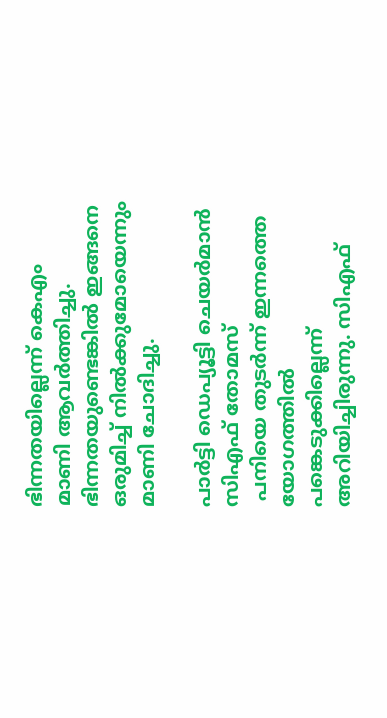ഭിന്നതയില്ലെന്ന് കെഎം മാണി ആവര്‍ത്തിച്ചു. ഭിന്നതയുണ്ടെങ്കില്‍ ഇങ്ങനെ ഒരുമിച്ച് നില്‍ക്കുമോയെന്നും മാണി ചോദിച്ചു.

പാര്‍ട്ടി ഡെപ്യൂട്ടി ചെയര്‍മാന്‍ സിഎഫ് തോമസ്‌
 പനിയെ തുടര്‍ന്ന് ഇന്നത്തെ യോഗത്തില്‍ പങ്കെടുക്കില്ലെന്ന് അറിയിച്ചിരുന്നു. സിഎഫ്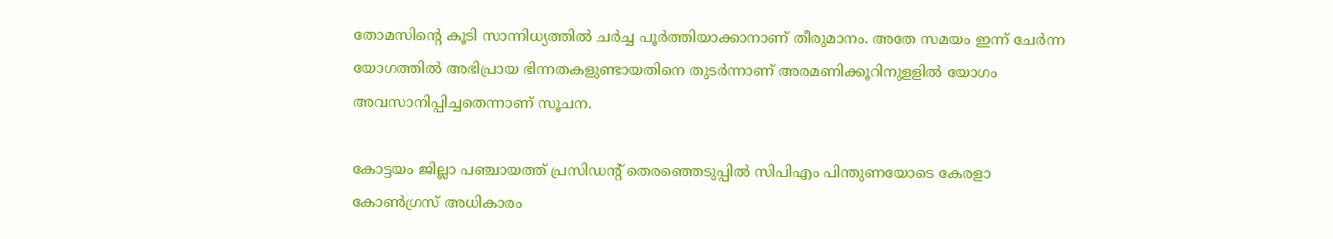തോമസിന്റെ കൂടി സാന്നിധ്യത്തില്‍ ചര്‍ച്ച പൂര്‍ത്തിയാക്കാനാണ് തീരുമാനം. അതേ സമയം ഇന്ന് ചേര്‍ന്ന യോഗത്തില്‍ അഭിപ്രായ ഭിന്നതകളുണ്ടായതിനെ തുടര്‍ന്നാണ് അരമണിക്കൂറിനുളളില്‍ യോഗം അവസാനിപ്പിച്ചതെന്നാണ് സൂചന.

കോട്ടയം ജില്ലാ പഞ്ചായത്ത് പ്രസിഡന്റ് തെരഞ്ഞെടുപ്പില്‍ സിപിഎം പിന്തുണയോടെ കേരളാ കോണ്‍ഗ്രസ് അധികാരം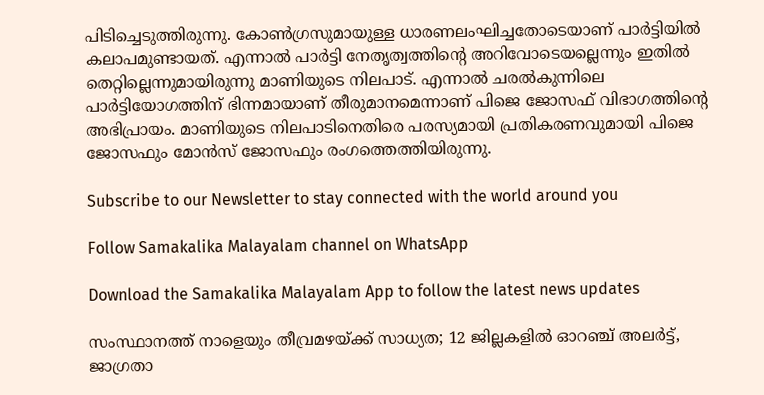പിടിച്ചെടുത്തിരുന്നു. കോണ്‍ഗ്രസുമായുള്ള ധാരണലംഘിച്ചതോടെയാണ് പാര്‍ട്ടിയില്‍ കലാപമുണ്ടായത്. എന്നാല്‍ പാര്‍ട്ടി നേതൃത്വത്തിന്റെ അറിവോടെയല്ലെന്നും ഇതില്‍ തെറ്റില്ലെന്നുമായിരുന്നു മാണിയുടെ നിലപാട്. എന്നാല്‍ ചരല്‍കുന്നിലെ പാര്‍ട്ടിയോഗത്തിന് ഭിന്നമായാണ് തീരുമാനമെന്നാണ് പിജെ ജോസഫ് വിഭാഗത്തിന്റെ അഭിപ്രായം. മാണിയുടെ നിലപാടിനെതിരെ പരസ്യമായി പ്രതികരണവുമായി പിജെ ജോസഫും മോന്‍സ് ജോസഫും രംഗത്തെത്തിയിരുന്നു.

Subscribe to our Newsletter to stay connected with the world around you

Follow Samakalika Malayalam channel on WhatsApp

Download the Samakalika Malayalam App to follow the latest news updates

സംസ്ഥാനത്ത് നാളെയും തീവ്രമഴയ്ക്ക് സാധ്യത; 12 ജില്ലകളില്‍ ഓറഞ്ച് അലര്‍ട്ട്, ജാഗ്രതാ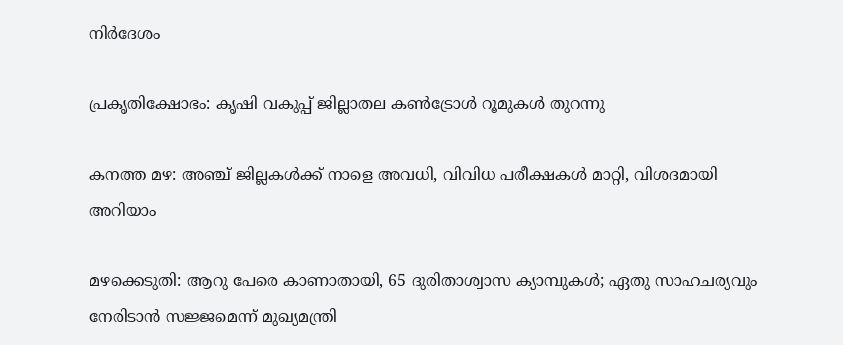നിര്‍ദേശം

പ്രകൃതിക്ഷോഭം: കൃഷി വകുപ്പ് ജില്ലാതല കൺട്രോൾ റൂമുകൾ തുറന്നു

കനത്ത മഴ: അഞ്ച് ജില്ലകൾക്ക് നാളെ അവധി, വിവിധ പരീക്ഷകൾ മാറ്റി, വിശദമായി അറിയാം

മഴക്കെടുതി: ആറു പേരെ കാണാതായി, 65 ദുരിതാശ്വാസ ക്യാമ്പുകള്‍; ഏതു സാഹചര്യവും നേരിടാൻ സജ്ജമെന്ന് മുഖ്യമന്ത്രി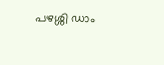പഴശ്ശി ഡാം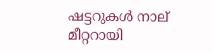ഷട്ടറുകള്‍ നാല് മീറ്ററായി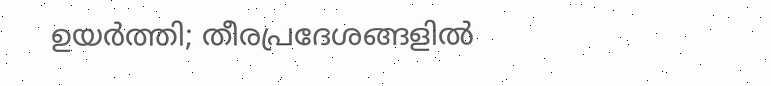ഉയര്‍ത്തി; തീരപ്രദേശങ്ങളില്‍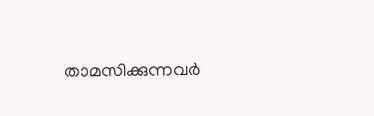താമസിക്കുന്നവര്‍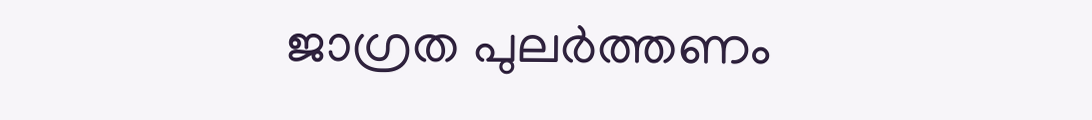ജാഗ്രത പുലർത്തണം